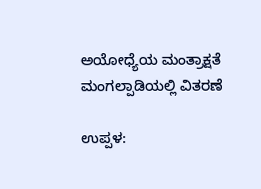ಅಯೋಧ್ಯೆಯ ಮಂತ್ರಾಕ್ಷತೆ ಮಂಗಲ್ಪಾಡಿಯಲ್ಲಿ ವಿತರಣೆ

ಉಪ್ಪಳ: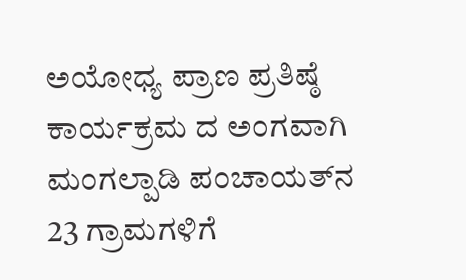ಅಯೋಧ್ಯ ಪ್ರಾಣ ಪ್ರತಿಷ್ಠೆ ಕಾರ್ಯಕ್ರಮ ದ ಅಂಗವಾಗಿ ಮಂಗಲ್ಪಾಡಿ ಪಂಚಾಯತ್‌ನ 23 ಗ್ರಾಮಗಳಿಗೆ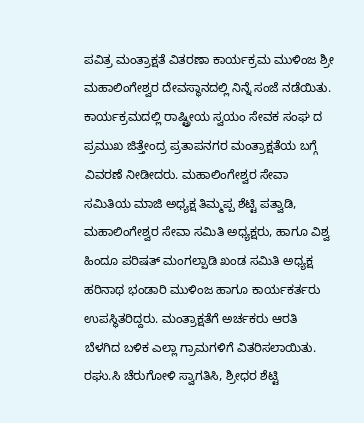ಪವಿತ್ರ ಮಂತ್ರಾಕ್ಷತೆ ವಿತರಣಾ ಕಾರ್ಯಕ್ರಮ ಮುಳಿಂಜ ಶ್ರೀ ಮಹಾಲಿಂಗೇಶ್ವರ ದೇವಸ್ಥಾನದಲ್ಲಿ ನಿನ್ನೆ ಸಂಜೆ ನಡೆಯಿತು.
ಕಾರ್ಯಕ್ರಮದಲ್ಲಿ ರಾಷ್ಟ್ರೀಯ ಸ್ವಯಂ ಸೇವಕ ಸಂಘ ದ ಪ್ರಮುಖ ಜಿತ್ತೇಂದ್ರ ಪ್ರತಾಪನಗರ ಮಂತ್ರಾಕ್ಷತೆಯ ಬಗ್ಗೆ ವಿವರಣೆ ನೀಡೀದರು. ಮಹಾಲಿಂಗೇಶ್ವರ ಸೇವಾ ಸಮಿತಿಯ ಮಾಜಿ ಅಧ್ಯಕ್ಷ ತಿಮ್ಮಪ್ಪ ಶೆಟ್ಟಿ ಪತ್ವಾಡಿ, ಮಹಾಲಿಂಗೇಶ್ವರ ಸೇವಾ ಸಮಿತಿ ಅಧ್ಯಕ್ಷರು, ಹಾಗೂ ವಿಶ್ವ ಹಿಂದೂ ಪರಿಷತ್ ಮಂಗಲ್ಪಾಡಿ ಖಂಡ ಸಮಿತಿ ಅಧ್ಯಕ್ಷ ಹರಿನಾಥ ಭಂಡಾರಿ ಮುಳಿಂಜ ಹಾಗೂ ಕಾರ್ಯಕರ್ತರು ಉಪಸ್ಥಿತರಿದ್ದರು. ಮಂತ್ರಾಕ್ಷತೆಗೆ ಅರ್ಚಕರು ಆರತಿ ಬೆಳಗಿದ ಬಳಿಕ ಎಲ್ಲಾ ಗ್ರಾಮಗಳಿಗೆ ವಿತರಿಸಲಾಯಿತು. ರಘು.ಸಿ ಚೆರುಗೋಳಿ ಸ್ವಾಗತಿಸಿ, ಶ್ರೀಧರ ಶೆಟ್ಟಿ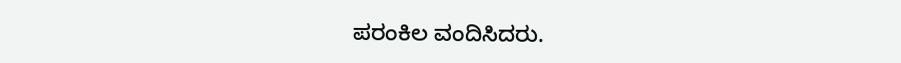ಪರಂಕಿಲ ವಂದಿಸಿದರು.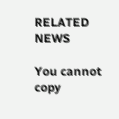RELATED NEWS

You cannot copy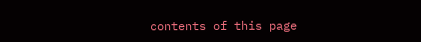contents of this page